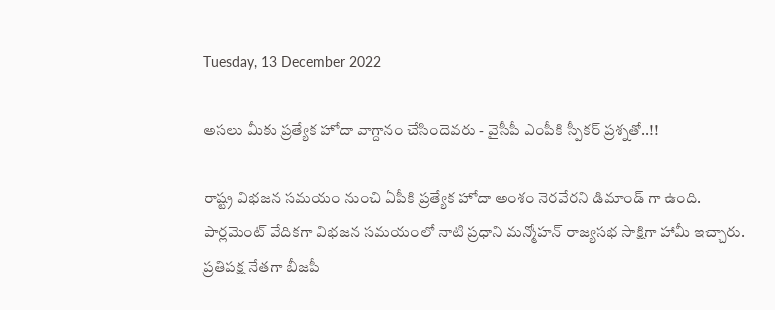Tuesday, 13 December 2022

అసలు మీకు ప్రత్యేక హోదా వాగ్దానం చేసిందెవరు - వైసీపీ ఎంపీకి స్పీకర్ ప్రశ్నతో..!!

రాష్ట్ర విభజన సమయం నుంచి ఏపీకి ప్రత్యేక హోదా అంశం నెరవేరని డిమాండ్ గా ఉంది. పార్లమెంట్ వేదికగా విభజన సమయంలో నాటి ప్రధాని మన్మోహన్ రాజ్యసభ సాక్షిగా హామీ ఇచ్చారు. ప్రతిపక్ష నేతగా బీజపీ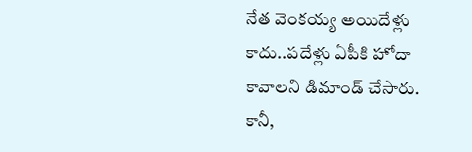నేత వెంకయ్య అయిదేళ్లు కాదు..పదేళ్లు ఏపీకి హోదా కావాలని డిమాండ్ చేసారు. కానీ,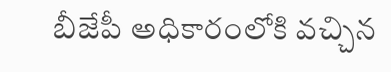బీజేపీ అధికారంలోకి వచ్చిన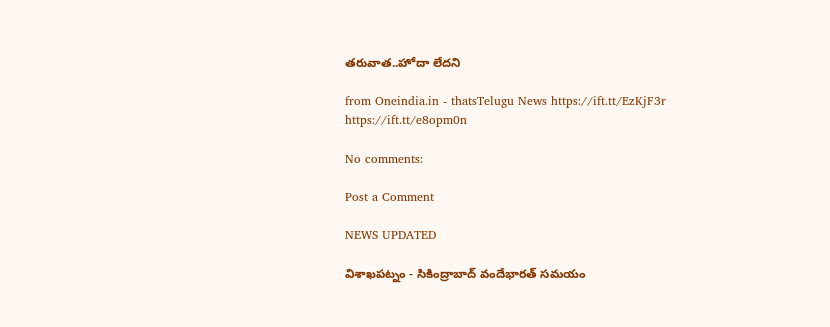తరువాత..హోదా లేదని

from Oneindia.in - thatsTelugu News https://ift.tt/EzKjF3r
https://ift.tt/e8opm0n

No comments:

Post a Comment

NEWS UPDATED

విశాఖపట్నం - సికింద్రాబాద్ వందేభారత్ సమయం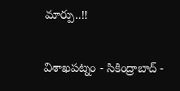మార్పు..!!

విశాఖపట్నం - సికింద్రాబాద్ -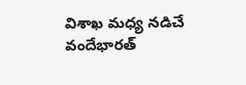విశాఖ మధ్య నడిచే వందేభారత్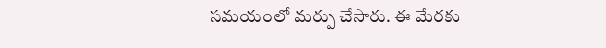సమయంలో మర్పు చేసారు. ఈ మేరకు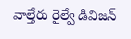వాల్తేరు రైల్వే డివిజన్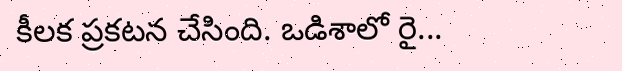కీలక ప్రకటన చేసింది. ఒడిశాలో రై...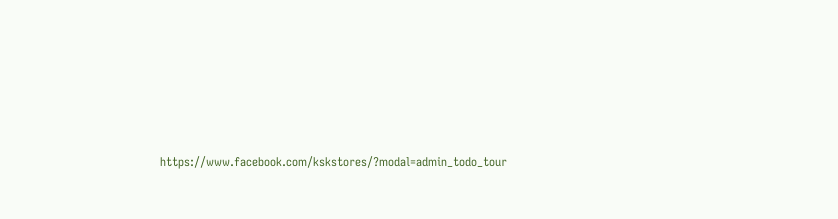https://www.facebook.com/kskstores/?modal=admin_todo_tour